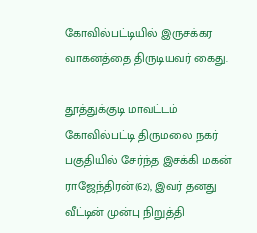கோவில்பட்டியில் இருசக்கர வாகனத்தை திருடியவர் கைது.

தூத்துக்குடி மாவட்டம் கோவில்பட்டி திருமலை நகர் பகுதியில் சேர்ந்த இசக்கி மகன் ராஜேந்திரன்(62), இவர் தனது வீட்டின் முன்பு நிறுத்தி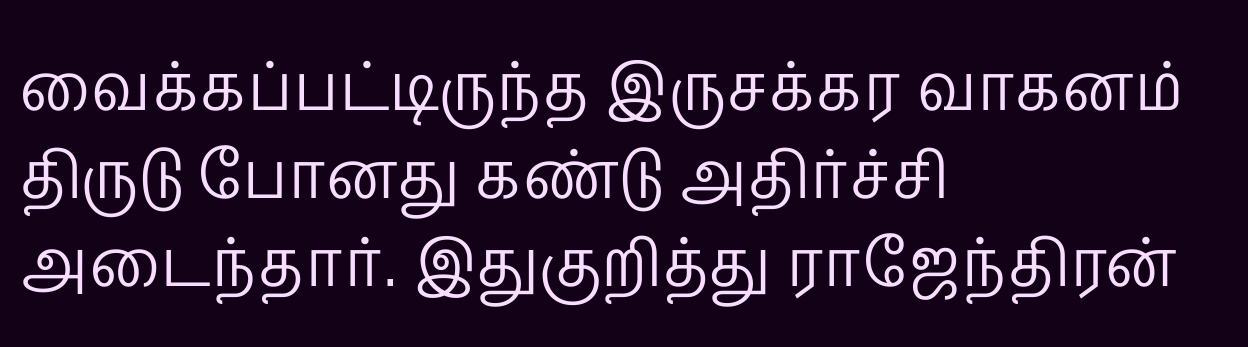வைக்கப்பட்டிருந்த இருசக்கர வாகனம் திருடு போனது கண்டு அதிர்ச்சி அடைந்தார். இதுகுறித்து ராஜேந்திரன்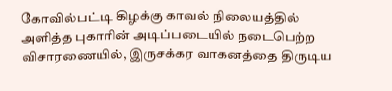கோவில்பட்டி கிழக்கு காவல் நிலையத்தில் அளித்த புகாரின் அடிப்படையில் நடைபெற்ற விசாரணையில், இருசக்கர வாகனத்தை திருடிய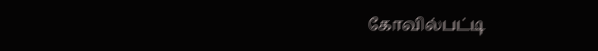கோவில்பட்டி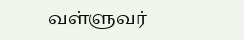வள்ளுவர்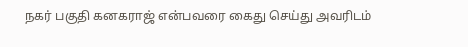நகர் பகுதி கனகராஜ் என்பவரை கைது செய்து அவரிடம்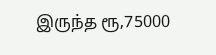இருந்த ரூ,75000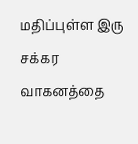மதிப்புள்ள இரு சக்கர வாகனத்தை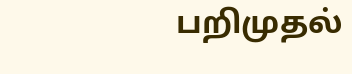பறிமுதல்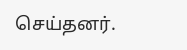செய்தனர்.